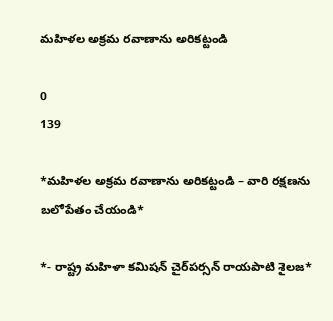మహిళల అక్రమ రవాణాను అరికట్టండి

0
139

*మహిళల అక్రమ రవాణాను అరికట్టండి – వారి రక్షణను బలోపేతం చేయండి*

*- రాష్ట్ర మహిళా కమిషన్ చైర్‌పర్సన్ రాయపాటి శైలజ*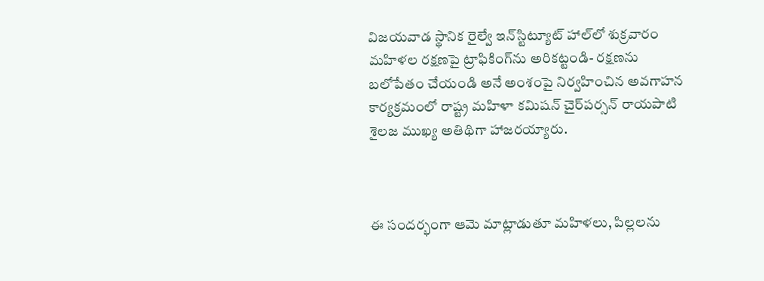విజయవాడ స్థానిక రైల్వే ఇన్‌స్టిట్యూట్ హాల్‌లో శుక్రవారం మహిళల రక్షణపై ట్రాఫికింగ్‌ను అరికట్టండి- రక్షణను బలోపేతం చేయండి అనే అంశంపై నిర్వహించిన అవగాహన కార్యక్రమంలో రాష్ట్ర మహిళా కమిషన్ చైర్‌పర్సన్ రాయపాటి శైలజ ముఖ్య అతిథిగా హాజరయ్యారు.



ఈ సందర్భంగా ఆమె మాట్లాడుతూ మహిళలు, పిల్లలను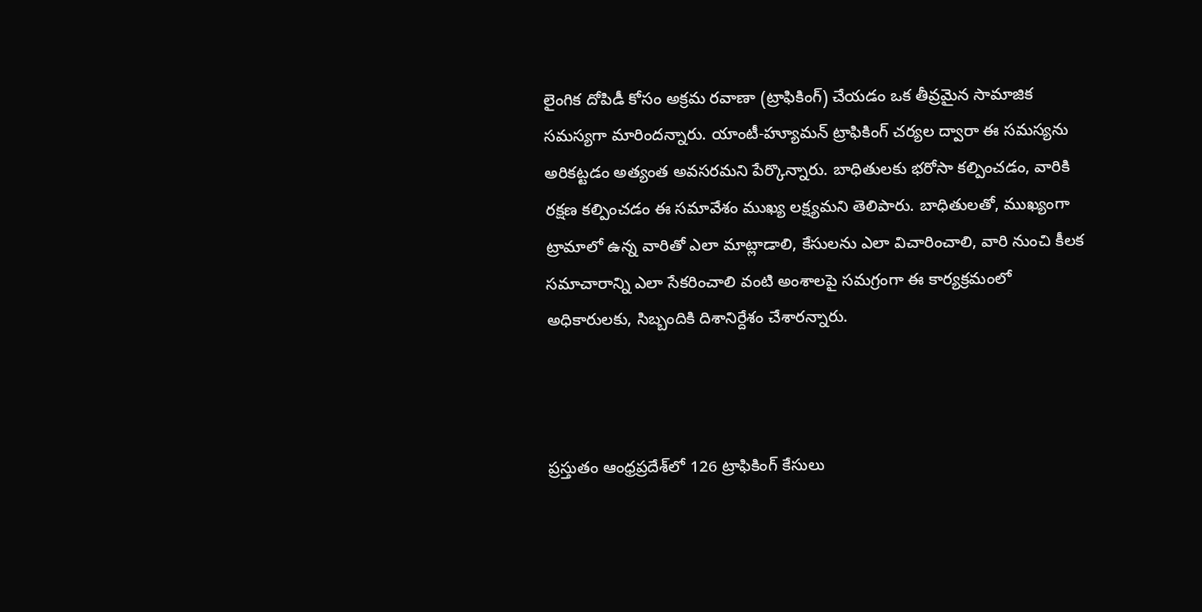లైంగిక దోపిడీ కోసం అక్రమ రవాణా (ట్రాఫికింగ్) చేయడం ఒక తీవ్రమైన సామాజిక సమస్యగా మారిందన్నారు. యాంటీ-హ్యూమన్ ట్రాఫికింగ్ చర్యల ద్వారా ఈ సమస్యను అరికట్టడం అత్యంత అవసరమని పేర్కొన్నారు. బాధితులకు భరోసా కల్పించడం, వారికి రక్షణ కల్పించడం ఈ సమావేశం ముఖ్య లక్ష్యమని తెలిపారు. బాధితులతో, ముఖ్యంగా ట్రామాలో ఉన్న వారితో ఎలా మాట్లాడాలి, కేసులను ఎలా విచారించాలి, వారి నుంచి కీలక సమాచారాన్ని ఎలా సేకరించాలి వంటి అంశాలపై సమగ్రంగా ఈ కార్యక్రమంలో అధికారులకు, సిబ్బందికి దిశానిర్దేశం చేశారన్నారు.



ప్రస్తుతం ఆంధ్రప్రదేశ్‌లో 126 ట్రాఫికింగ్ కేసులు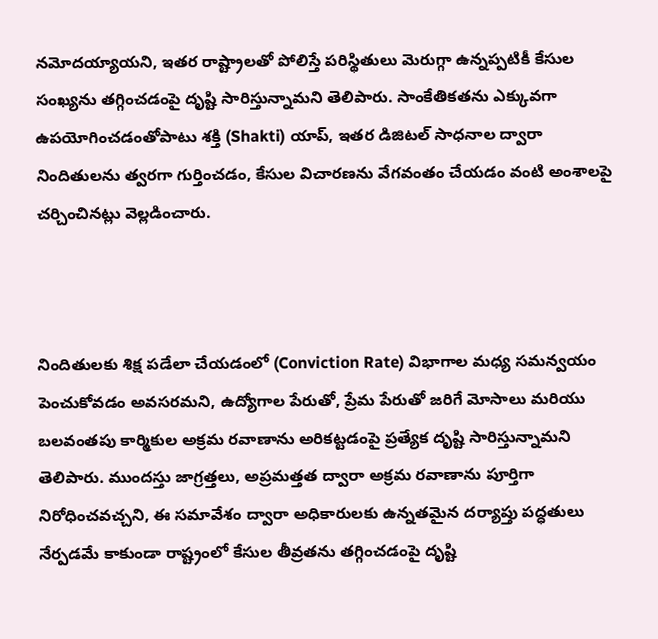నమోదయ్యాయని, ఇతర రాష్ట్రాలతో పోలిస్తే పరిస్థితులు మెరుగ్గా ఉన్నప్పటికీ కేసుల సంఖ్యను తగ్గించడంపై దృష్టి సారిస్తున్నామని తెలిపారు. సాంకేతికతను ఎక్కువగా ఉపయోగించడంతోపాటు శక్తి (Shakti) యాప్, ఇతర డిజిటల్ సాధనాల ద్వారా నిందితులను త్వరగా గుర్తించడం, కేసుల విచారణను వేగవంతం చేయడం వంటి అంశాలపై చర్చించినట్లు వెల్లడించారు.



నిందితులకు శిక్ష పడేలా చేయడంలో (Conviction Rate) విభాగాల మధ్య సమన్వయం పెంచుకోవడం అవసరమని, ఉద్యోగాల పేరుతో, ప్రేమ పేరుతో జరిగే మోసాలు మరియు బలవంతపు కార్మికుల అక్రమ రవాణాను అరికట్టడంపై ప్రత్యేక దృష్టి సారిస్తున్నామని తెలిపారు. ముందస్తు జాగ్రత్తలు, అప్రమత్తత ద్వారా అక్రమ రవాణాను పూర్తిగా నిరోధించవచ్చని, ఈ సమావేశం ద్వారా అధికారులకు ఉన్నతమైన దర్యాప్తు పద్ధతులు నేర్పడమే కాకుండా రాష్ట్రంలో కేసుల తీవ్రతను తగ్గించడంపై దృష్టి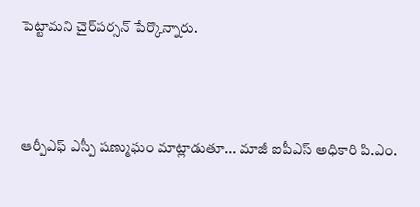పెట్టామని చైర్‌పర్సన్ పేర్కొన్నారు.



ఆర్పీఎఫ్ ఎస్పీ షణ్ముఘం మాట్లాడుతూ... మాజీ ఐపీఎస్ అధికారి పి.ఎం.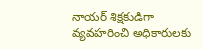నాయర్ శిక్షకుడిగా వ్యవహరించి అధికారులకు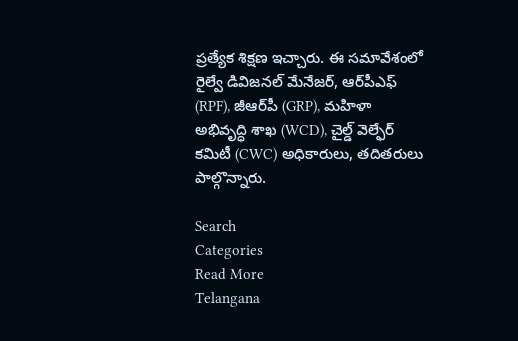ప్రత్యేక శిక్షణ ఇచ్చారు. ఈ సమావేశంలో రైల్వే డివిజనల్ మేనేజర్, ఆర్‌పీఎఫ్ (RPF), జీఆర్‌పీ (GRP), మహిళా అభివృద్ధి శాఖ (WCD), చైల్డ్ వెల్ఫేర్ కమిటీ (CWC) అధికారులు, తదితరులు పాల్గొన్నారు.

Search
Categories
Read More
Telangana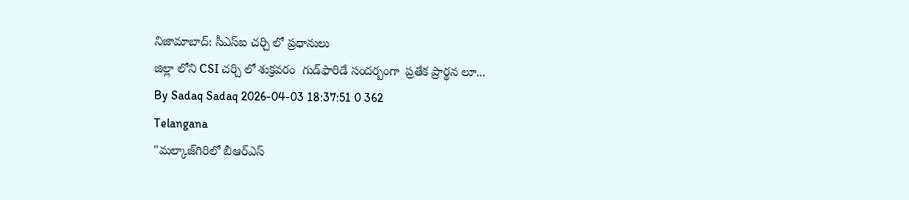నిజామాబాద్: సీఎస్ఐ చర్చి లో ప్రధానులు
జిల్లా లోని CSI చర్చి లో శుక్రవరం  గుడ్‌ఫారిడే సందర్బంగా  ప్రతేక ప్రార్థన లూ...
By Sadaq Sadaq 2026-04-03 18:37:51 0 362
Telangana
"మల్కాజ్‌గిరిలో బీఆర్ఎస్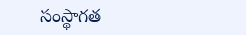సంస్థాగత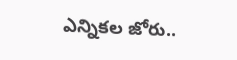ఎన్నికల జోరు..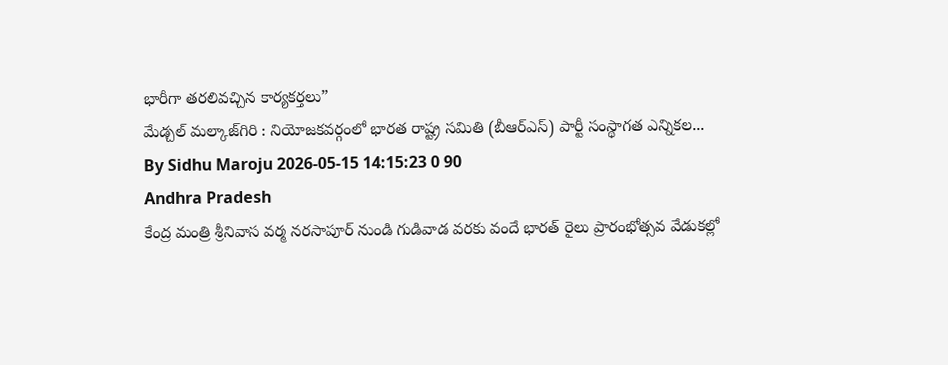భారీగా తరలివచ్చిన కార్యకర్తలు”
మేడ్చల్ మల్కాజ్‌గిరి : నియోజకవర్గంలో భారత రాష్ట్ర సమితి (బీఆర్ఎస్) పార్టీ సంస్థాగత ఎన్నికల...
By Sidhu Maroju 2026-05-15 14:15:23 0 90
Andhra Pradesh
కేంద్ర మంత్రి శ్రీనివాస వర్మ నరసాపూర్ నుండి గుడివాడ వరకు వందే భారత్ రైలు ప్రారంభోత్సవ వేడుకల్లో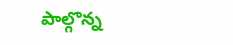పాల్గొన్న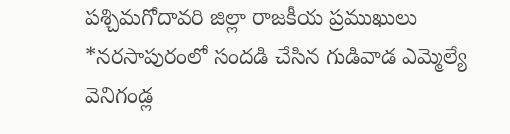పశ్చిమగోదావరి జిల్లా రాజకీయ ప్రముఖులు
*నరసాపురంలో సందడి చేసిన గుడివాడ ఎమ్మెల్యే వెనిగండ్ల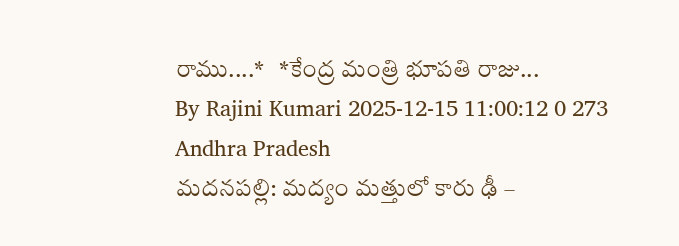రాము....*   *కేంద్ర మంత్రి భూపతి రాజు...
By Rajini Kumari 2025-12-15 11:00:12 0 273
Andhra Pradesh
మదనపల్లి: మద్యం మత్తులో కారు ఢీ –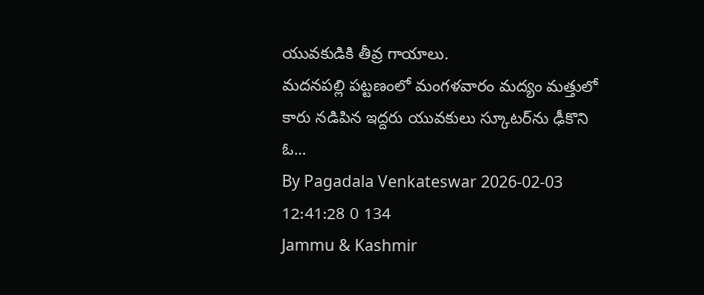యువకుడికి తీవ్ర గాయాలు.
మదనపల్లి పట్టణంలో మంగళవారం మద్యం మత్తులో కారు నడిపిన ఇద్దరు యువకులు స్కూటర్‌ను ఢీకొని ఓ...
By Pagadala Venkateswar 2026-02-03 12:41:28 0 134
Jammu & Kashmir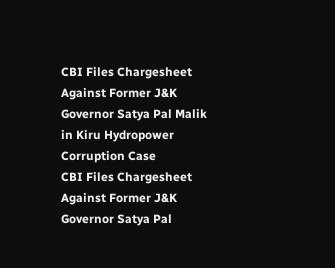CBI Files Chargesheet Against Former J&K Governor Satya Pal Malik in Kiru Hydropower Corruption Case
CBI Files Chargesheet Against Former J&K Governor Satya Pal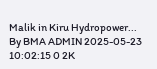Malik in Kiru Hydropower...
By BMA ADMIN 2025-05-23 10:02:15 0 2K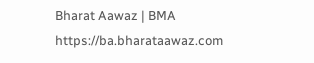Bharat Aawaz | BMA https://ba.bharataawaz.com